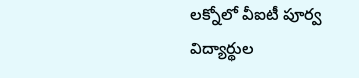లక్నోలో వీఐటీ పూర్వ విద్యార్థుల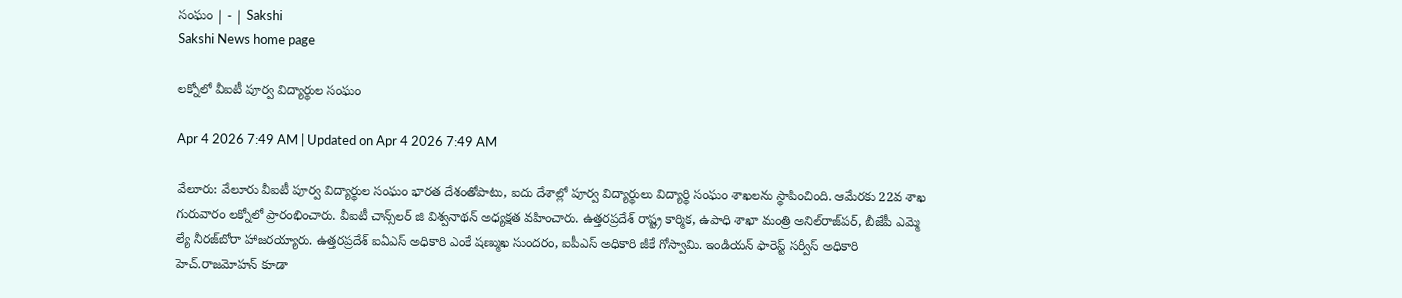సంఘం | - | Sakshi
Sakshi News home page

లక్నోలో వీఐటీ పూర్వ విద్యార్థుల సంఘం

Apr 4 2026 7:49 AM | Updated on Apr 4 2026 7:49 AM

వేలూరు: వేలూరు వీఐటీ పూర్వ విద్యార్థుల సంఘం భారత దేశంతోపాటు, ఐదు దేశాల్లో పూర్వ విద్యార్థులు విద్యార్థి సంఘం శాఖలను స్థాపించింది. ఆమేరకు 22వ శాఖ గురువారం లక్నోలో ప్రారంభించారు. వీఐటీ చాన్స్‌లర్‌ జి విశ్వనాథన్‌ అధ్యక్షత వహించారు. ఉత్తరప్రదేశ్‌ రాష్ట్ర కార్మిక, ఉపాధి శాఖా మంత్రి అనిల్‌రాజ్‌పర్‌, బీజేపీ ఎమ్మె ల్యే నీరజ్‌బోరా హాజరయ్యారు. ఉత్తరప్రదేశ్‌ ఐఏఎస్‌ అధికారి ఎంకే షణ్ముఖ సుందరం, ఐపీఎస్‌ అధికారి జీకే గోస్వామి. ఇండియన్‌ ఫారెస్ట్‌ సర్వీస్‌ అధికారి హెచ్‌.రాజమోహన్‌ కూడా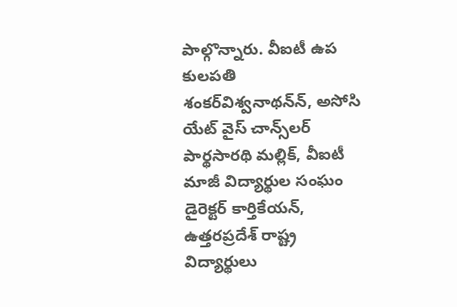పాల్గొన్నారు. వీఐటీ ఉప కులపతి శంకర్‌విశ్వనాథన్‌న్‌, అసోసి యేట్‌ వైస్‌ చాన్స్‌లర్‌ పార్థసారథి మల్లిక్‌, వీఐటీ మాజీ విద్యార్థుల సంఘం డైరెక్టర్‌ కార్తికేయన్‌, ఉత్తరప్రదేశ్‌ రాష్ట్ర విద్యార్థులు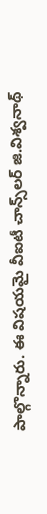పాల్గొన్నారు. ఈ విషయమై వీఐటీ చాన్స్‌లర్‌ జి.విశ్వనాథ్‌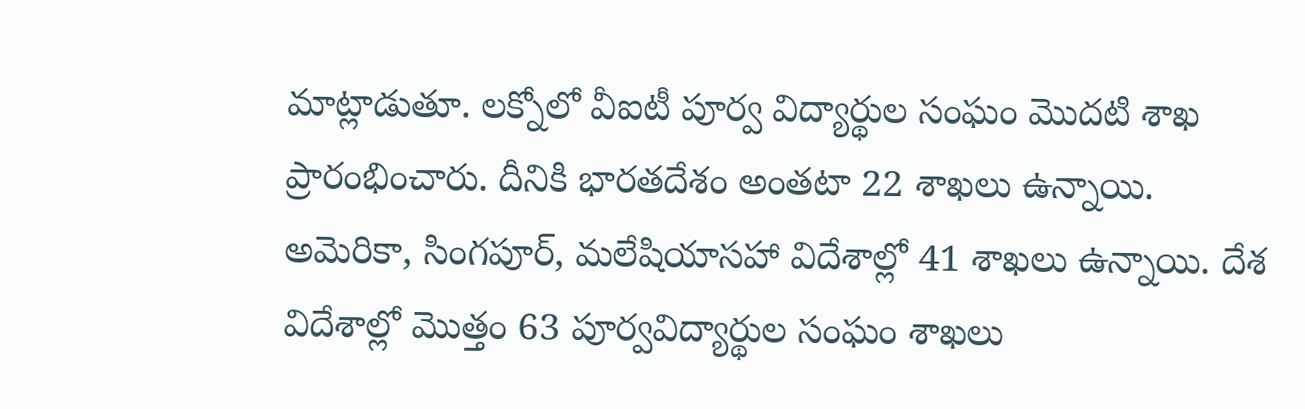మాట్లాడుతూ. లక్నోలో వీఐటీ పూర్వ విద్యార్థుల సంఘం మొదటి శాఖ ప్రారంభించారు. దీనికి భారతదేశం అంతటా 22 శాఖలు ఉన్నాయి. అమెరికా, సింగపూర్‌, మలేషియాసహా విదేశాల్లో 41 శాఖలు ఉన్నాయి. దేశ విదేశాల్లో మొత్తం 63 పూర్వవిద్యార్థుల సంఘం శాఖలు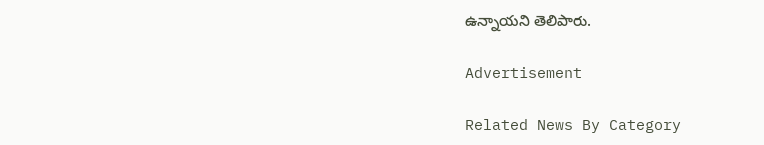ఉన్నాయని తెలిపారు.

Advertisement

Related News By Category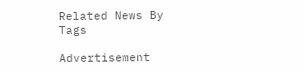Related News By Tags

Advertisement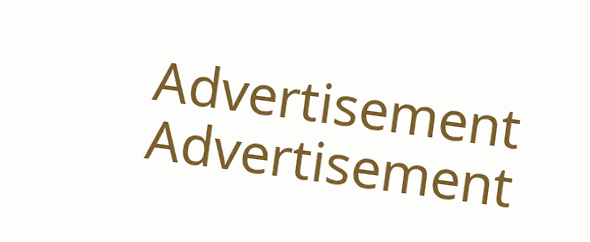Advertisement
Advertisement